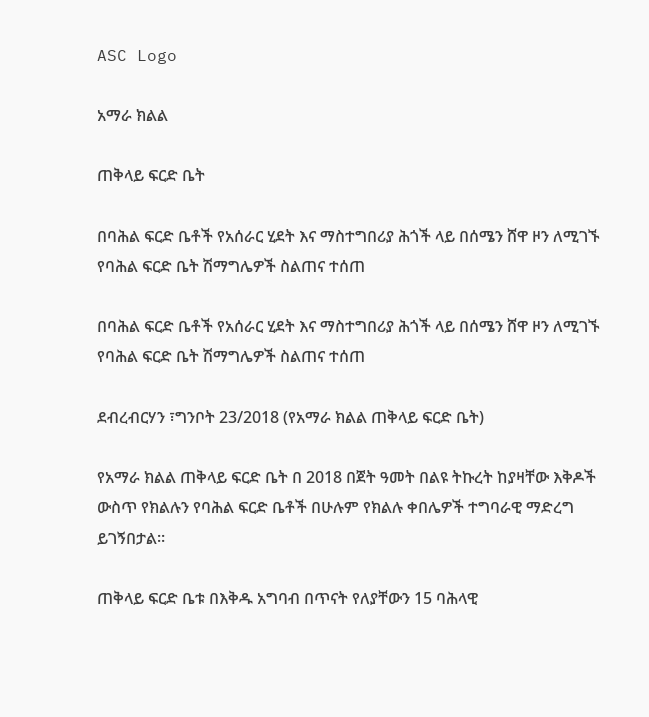ASC Logo

አማራ ክልል

ጠቅላይ ፍርድ ቤት

በባሕል ፍርድ ቤቶች የአሰራር ሂደት እና ማስተግበሪያ ሕጎች ላይ በሰሜን ሸዋ ዞን ለሚገኙ የባሕል ፍርድ ቤት ሽማግሌዎች ስልጠና ተሰጠ

በባሕል ፍርድ ቤቶች የአሰራር ሂደት እና ማስተግበሪያ ሕጎች ላይ በሰሜን ሸዋ ዞን ለሚገኙ የባሕል ፍርድ ቤት ሽማግሌዎች ስልጠና ተሰጠ

ደብረብርሃን ፣ግንቦት 23/2018 (የአማራ ክልል ጠቅላይ ፍርድ ቤት)

የአማራ ክልል ጠቅላይ ፍርድ ቤት በ 2018 በጀት ዓመት በልዩ ትኩረት ከያዛቸው እቅዶች ውስጥ የክልሉን የባሕል ፍርድ ቤቶች በሁሉም የክልሉ ቀበሌዎች ተግባራዊ ማድረግ ይገኝበታል።

ጠቅላይ ፍርድ ቤቱ በእቅዱ አግባብ በጥናት የለያቸውን 15 ባሕላዊ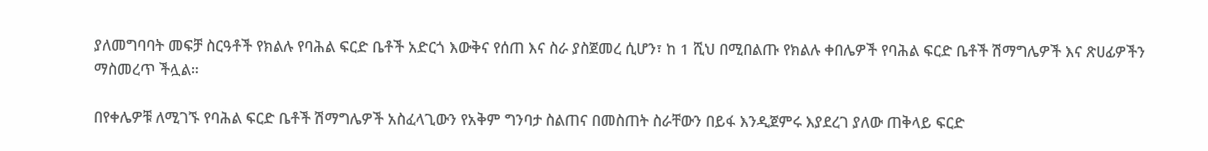ያለመግባባት መፍቻ ስርዓቶች የክልሉ የባሕል ፍርድ ቤቶች አድርጎ እውቅና የሰጠ እና ስራ ያስጀመረ ሲሆን፣ ከ 1 ሺህ በሚበልጡ የክልሉ ቀበሌዎች የባሕል ፍርድ ቤቶች ሽማግሌዎች እና ጽሀፊዎችን ማስመረጥ ችሏል።

በየቀሌዎቹ ለሚገኙ የባሕል ፍርድ ቤቶች ሽማግሌዎች አስፈላጊውን የአቅም ግንባታ ስልጠና በመስጠት ስራቸውን በይፋ እንዲጀምሩ እያደረገ ያለው ጠቅላይ ፍርድ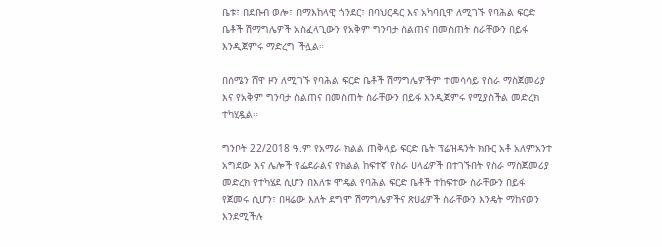ቤቱ፣ በደቡብ ወሎ፣ በማእከላዊ ጎንደር፣ በባህርዳር እና አካባቢዋ ለሚገኙ የባሕል ፍርድ ቤቶች ሽማግሌዎች አስፈላጊውን የአቅም ግንባታ ስልጠና በመስጠት ስራቸውን በይፋ እንዲጀምሩ ማድረግ ችሏል።

በሰሜን ሸዋ ዞን ለሚገኙ የባሕል ፍርድ ቤቶች ሽማግሌዎችም ተመሳሳይ የስራ ማስጀመሪያ እና የአቅም ግንባታ ስልጠና በመስጠት ስራቸውን በይፋ እንዲጀምሩ የሚያስችል መድረክ ተካሂዷል።

ግንቦት 22/2018 ዓ.ም የአማራ ክልል ጠቅላይ ፍርድ ቤት ፕሬዝዳንት ክቡር አቶ አለምአንተ አግደው እና ሌሎች የፌደራልና የክልል ከፍተኛ የስራ ሀላፊዎች በተገኙበት የስራ ማስጀመሪያ መድረክ የተካሄደ ሲሆን በእለቱ ሞዴል የባሕል ፍርድ ቤቶች ተከፍተው ስራቸውን በይፋ የጀመሩ ሲሆን፣ በዛሬው እለት ደግሞ ሽማግሌዎችና ጽሀፊዎች ስራቸውን እንዴት ማከናወን እንደሚችሉ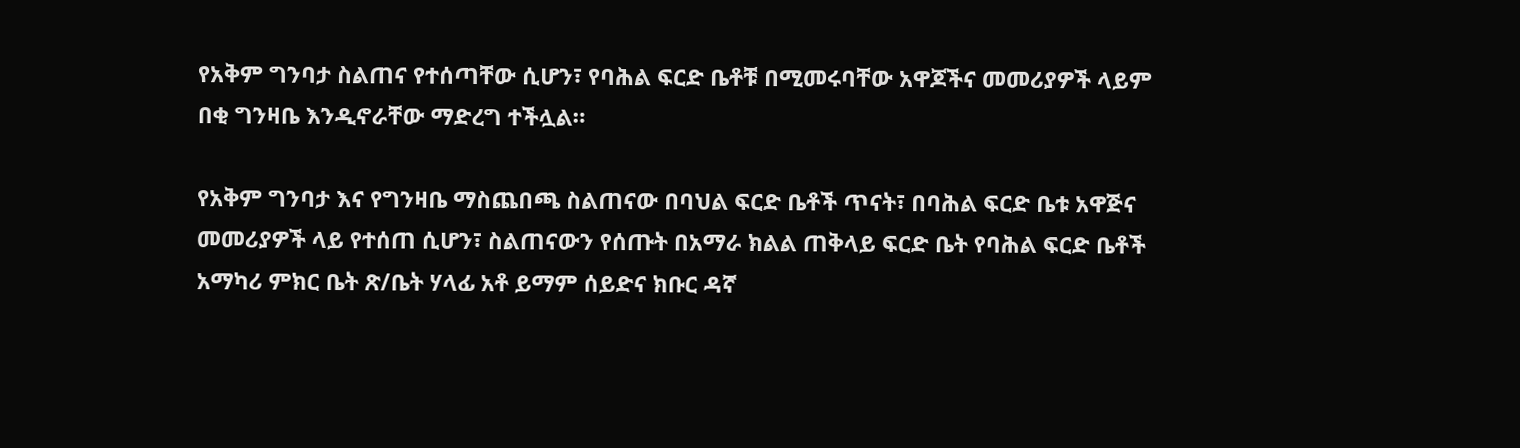የአቅም ግንባታ ስልጠና የተሰጣቸው ሲሆን፣ የባሕል ፍርድ ቤቶቹ በሚመሩባቸው አዋጆችና መመሪያዎች ላይም በቂ ግንዛቤ እንዲኖራቸው ማድረግ ተችሏል።

የአቅም ግንባታ እና የግንዛቤ ማስጨበጫ ስልጠናው በባህል ፍርድ ቤቶች ጥናት፣ በባሕል ፍርድ ቤቱ አዋጅና መመሪያዎች ላይ የተሰጠ ሲሆን፣ ስልጠናውን የሰጡት በአማራ ክልል ጠቅላይ ፍርድ ቤት የባሕል ፍርድ ቤቶች አማካሪ ምክር ቤት ጽ/ቤት ሃላፊ አቶ ይማም ሰይድና ክቡር ዳኛ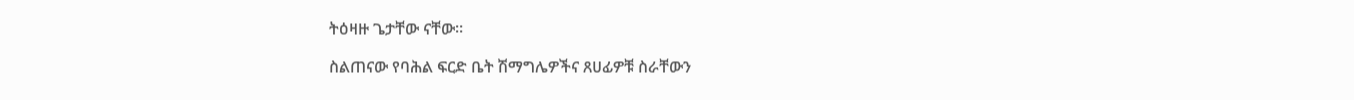ትዕዛዙ ጌታቸው ናቸው።

ስልጠናው የባሕል ፍርድ ቤት ሽማግሌዎችና ጸሀፊዎቹ ስራቸውን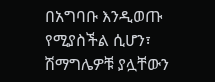በአግባቡ እንዲወጡ የሚያስችል ሲሆን፣ ሽማግሌዎቹ ያሏቸውን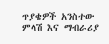ጥያቄዎች አንስተው ምላሽ እና ማብራሪያ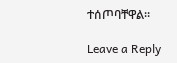ተሰጦባቸዋል።

Leave a Reply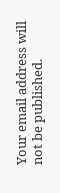Your email address will not be published.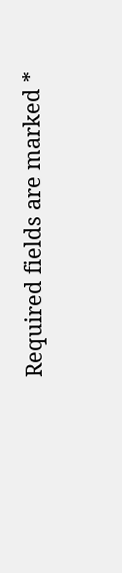Required fields are marked *